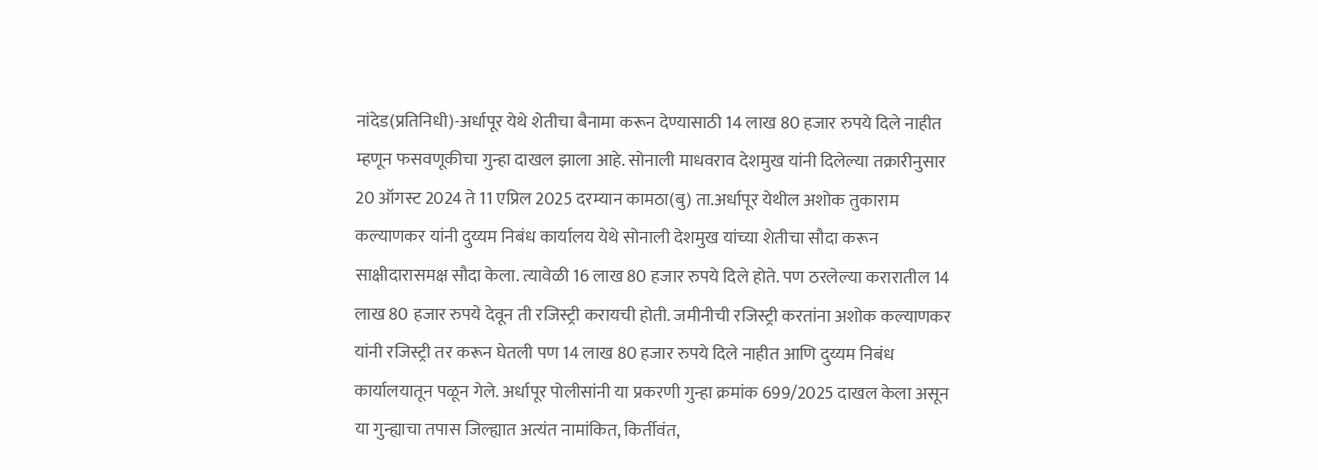नांदेड(प्रतिनिधी)-अर्धापूर येथे शेतीचा बैनामा करून देण्यासाठी 14 लाख 80 हजार रुपये दिले नाहीत म्हणून फसवणूकीचा गुन्हा दाखल झाला आहे. सोनाली माधवराव देशमुख यांनी दिलेल्या तक्रारीनुसार 20 ऑगस्ट 2024 ते 11 एप्रिल 2025 दरम्यान कामठा(बु) ता.अर्धापूर येथील अशोक तुकाराम कल्याणकर यांनी दुय्यम निबंध कार्यालय येथे सोनाली देशमुख यांच्या शेतीचा सौदा करून साक्षीदारासमक्ष सौदा केला. त्यावेळी 16 लाख 80 हजार रुपये दिले होते. पण ठरलेल्या करारातील 14 लाख 80 हजार रुपये देवून ती रजिस्ट्री करायची होती. जमीनीची रजिस्ट्री करतांना अशोक कल्याणकर यांनी रजिस्ट्री तर करून घेतली पण 14 लाख 80 हजार रुपये दिले नाहीत आणि दुय्यम निबंध कार्यालयातून पळून गेले. अर्धापूर पोलीसांनी या प्रकरणी गुन्हा क्रमांक 699/2025 दाखल केला असून या गुन्ह्याचा तपास जिल्ह्यात अत्यंत नामांकित, किर्तीवंत,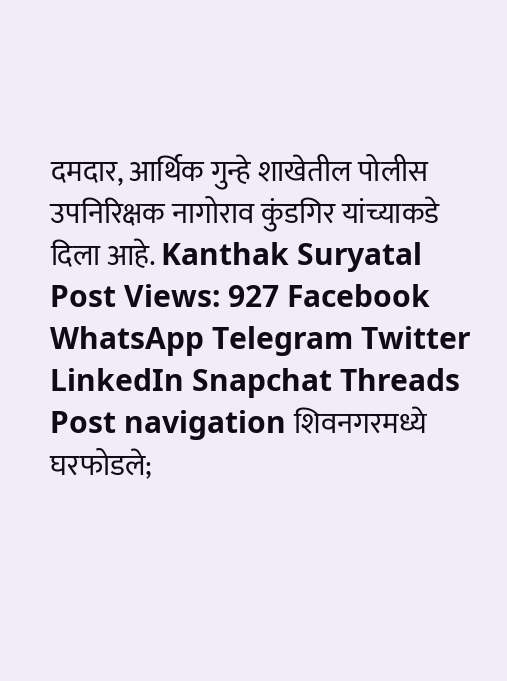दमदार, आर्थिक गुन्हे शाखेतील पोलीस उपनिरिक्षक नागोराव कुंडगिर यांच्याकडे दिला आहे. Kanthak Suryatal Post Views: 927 Facebook WhatsApp Telegram Twitter LinkedIn Snapchat Threads Post navigation शिवनगरमध्ये घरफोडले;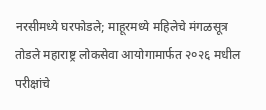नरसीमध्ये घरफोडले; माहूरमध्ये महिलेचे मंगळसूत्र तोडले महाराष्ट्र लोकसेवा आयोगामार्फत २०२६ मधील परीक्षांचे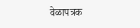वेळापत्रक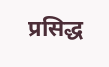प्रसिद्ध